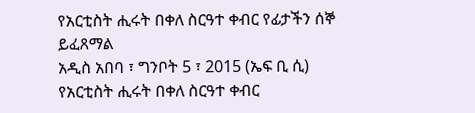የአርቲስት ሒሩት በቀለ ስርዓተ ቀብር የፊታችን ሰኞ ይፈጸማል
አዲስ አበባ ፣ ግንቦት 5 ፣ 2015 (ኤፍ ቢ ሲ) የአርቲስት ሒሩት በቀለ ስርዓተ ቀብር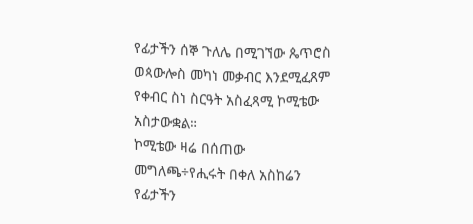የፊታችን ሰኞ ጉለሌ በሚገኘው ጴጥሮስ ወጳውሎስ መካነ መቃብር እንደሚፈጸም የቀብር ስነ ስርዓት አስፈጻሚ ኮሚቴው አስታውቋል።
ኮሚቴው ዛሬ በሰጠው መግለጫ÷የሒሩት በቀለ አስከሬን የፊታችን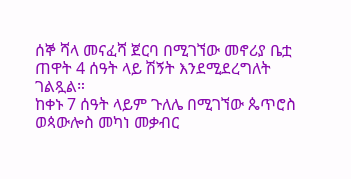ሰኞ ሻላ መናፈሻ ጀርባ በሚገኘው መኖሪያ ቤቷ ጠዋት 4 ሰዓት ላይ ሽኝት እንደሚደረግለት ገልጿል።
ከቀኑ 7 ሰዓት ላይም ጉለሌ በሚገኘው ጴጥሮስ ወጳውሎስ መካነ መቃብር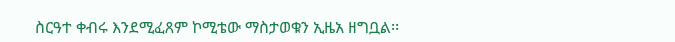ስርዓተ ቀብሩ እንደሚፈጸም ኮሚቴው ማስታወቁን ኢዜአ ዘግቧል፡፡